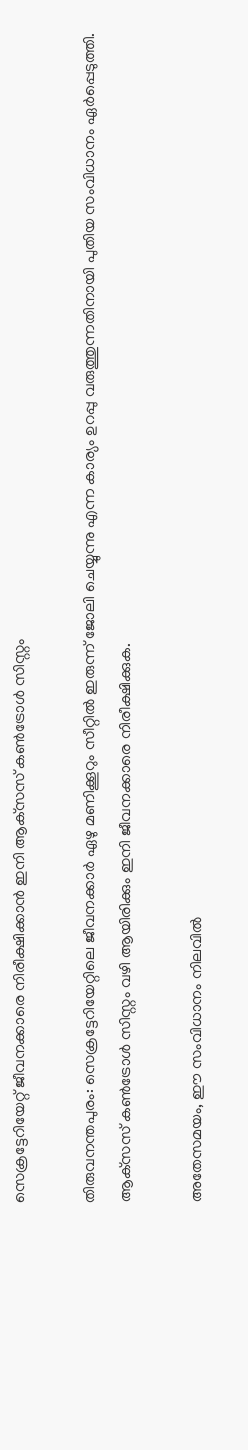സെക്രട്ടേറിയേറ്റ് ജീവനക്കാരെ നിരീക്ഷിക്കാന്‍ ഇനി ആക്‌സസ് കണ്‍ട്രോള്‍ സിസ്റ്റം

തിരുവനന്തപുരം: സെക്രട്ടേറിയേറ്റിലെ ജീവനക്കാര്‍ ഏഴു മണിക്കൂറും സീറ്റില്‍ ഇരുന്ന് ജോലി ചെയ്യുന്നു എന്ന കാര്യം ഉറപ്പു വരുത്തുന്നതിനായി പുതിയ സംവിധാനം ഏര്‍പ്പെടുത്തി. ആക്‌സസ് കണ്‍ട്രോള്‍ സിസ്റ്റം വഴി ആയിരിക്കും ഇനി ജീവനക്കാരെ നിരീക്ഷിക്കുക.

അതേസമയം, ഈ സംവിധാനം നിലവില്‍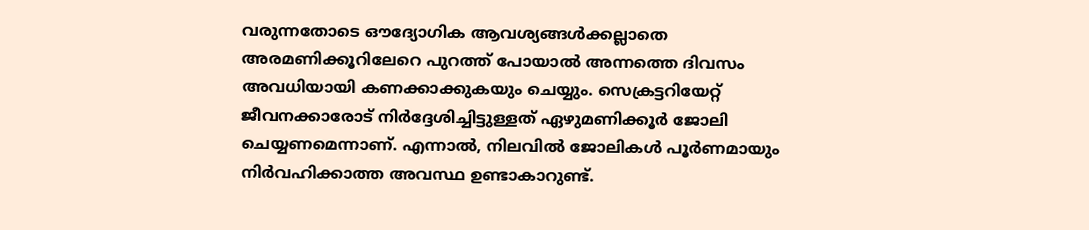വരുന്നതോടെ ഔദ്യോഗിക ആവശ്യങ്ങള്‍ക്കല്ലാതെ അരമണിക്കൂറിലേറെ പുറത്ത് പോയാല്‍ അന്നത്തെ ദിവസം അവധിയായി കണക്കാക്കുകയും ചെയ്യും. സെക്രട്ടറിയേറ്റ് ജീവനക്കാരോട് നിര്‍ദ്ദേശിച്ചിട്ടുള്ളത് ഏഴുമണിക്കൂര്‍ ജോലി ചെയ്യണമെന്നാണ്. എന്നാല്‍, നിലവില്‍ ജോലികള്‍ പൂര്‍ണമായും നിര്‍വഹിക്കാത്ത അവസ്ഥ ഉണ്ടാകാറുണ്ട്.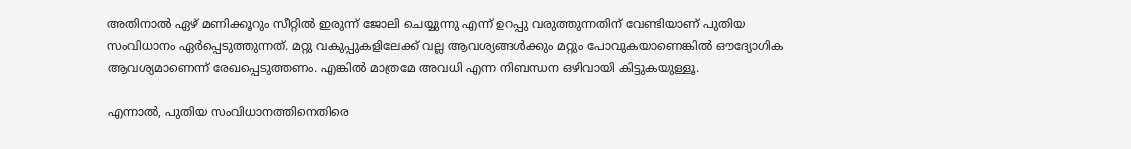അതിനാല്‍ ഏഴ് മണിക്കൂറും സീറ്റില്‍ ഇരുന്ന് ജോലി ചെയ്യുന്നു എന്ന് ഉറപ്പു വരുത്തുന്നതിന് വേണ്ടിയാണ് പുതിയ സംവിധാനം ഏര്‍പ്പെടുത്തുന്നത്. മറ്റു വകുപ്പുകളിലേക്ക് വല്ല ആവശ്യങ്ങള്‍ക്കും മറ്റും പോവുകയാണെങ്കില്‍ ഔദ്യോഗിക ആവശ്യമാണെന്ന് രേഖപ്പെടുത്തണം. എങ്കില്‍ മാത്രമേ അവധി എന്ന നിബന്ധന ഒഴിവായി കിട്ടുകയുള്ളൂ.

എന്നാല്‍, പുതിയ സംവിധാനത്തിനെതിരെ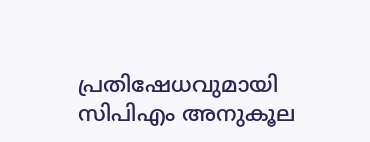പ്രതിഷേധവുമായി സിപിഎം അനുകൂല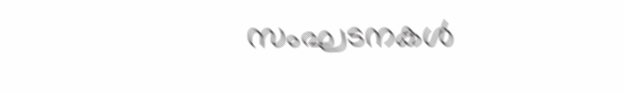സംഘടനകള്‍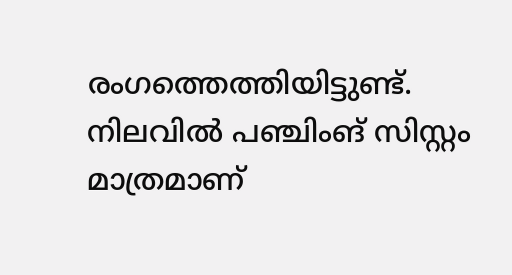രംഗത്തെത്തിയിട്ടുണ്ട്. നിലവില്‍ പഞ്ചിംങ് സിസ്റ്റം മാത്രമാണ്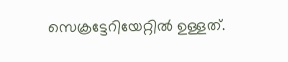സെക്രട്ടേറിയേറ്റില്‍ ഉള്ളത്.